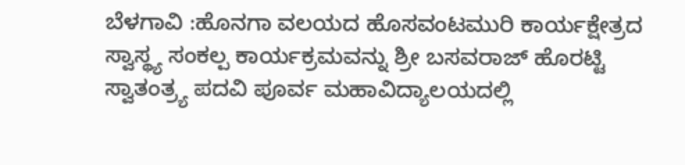ಬೆಳಗಾವಿ :ಹೊನಗಾ ವಲಯದ ಹೊಸವಂಟಮುರಿ ಕಾರ್ಯಕ್ಷೇತ್ರದ ಸ್ವಾಸ್ಥ್ಯ ಸಂಕಲ್ಪ ಕಾರ್ಯಕ್ರಮವನ್ನು ಶ್ರೀ ಬಸವರಾಜ್ ಹೊರಟ್ಟಿ ಸ್ವಾತಂತ್ರ್ಯ ಪದವಿ ಪೂರ್ವ ಮಹಾವಿದ್ಯಾಲಯದಲ್ಲಿ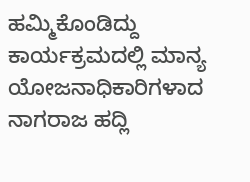ಹಮ್ಮಿಕೊಂಡಿದ್ದು ಕಾರ್ಯಕ್ರಮದಲ್ಲಿ ಮಾನ್ಯ ಯೋಜನಾಧಿಕಾರಿಗಳಾದ ನಾಗರಾಜ ಹದ್ಲಿ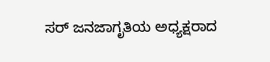ಸರ್ ಜನಜಾಗೃತಿಯ ಅಧ್ಯಕ್ಷರಾದ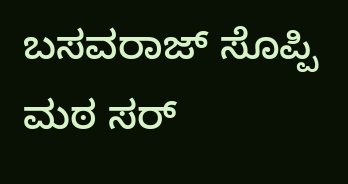ಬಸವರಾಜ್ ಸೊಪ್ಪಿ ಮಠ ಸರ್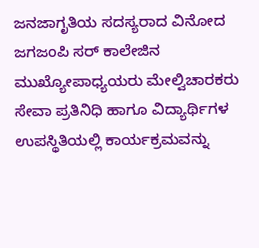ಜನಜಾಗೃತಿಯ ಸದಸ್ಯರಾದ ವಿನೋದ ಜಗಜಂಪಿ ಸರ್ ಕಾಲೇಜಿನ ಮುಖ್ಯೋಪಾಧ್ಯಯರು ಮೇಲ್ವಿಚಾರಕರು ಸೇವಾ ಪ್ರತಿನಿಧಿ ಹಾಗೂ ವಿದ್ಯಾರ್ಥಿಗಳ ಉಪಸ್ಥಿತಿಯಲ್ಲಿ ಕಾರ್ಯಕ್ರಮವನ್ನು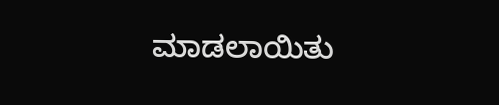ಮಾಡಲಾಯಿತು